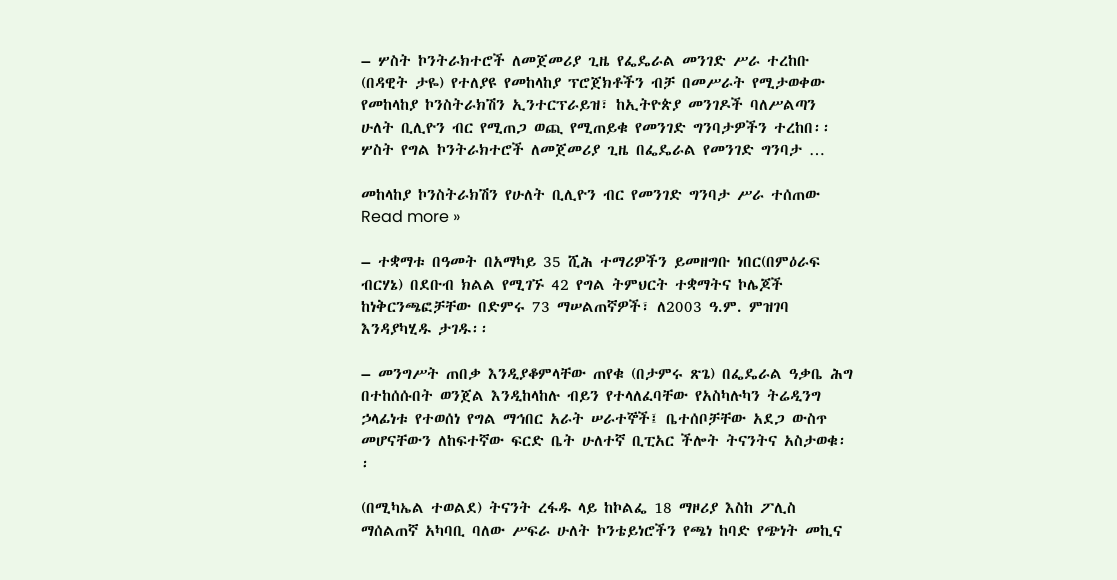– ሦስት ኮንትራክተሮች ለመጀመሪያ ጊዜ የፌዴራል መንገድ ሥራ ተረከቡ (በዳዊት ታዬ) የተለያዩ የመከላከያ ፕሮጀክቶችን ብቻ በመሥራት የሚታወቀው የመከላከያ ኮንስትራክሽን ኢንተርፕራይዝ፣ ከኢትዮጵያ መንገዶች ባለሥልጣን ሁለት ቢሊዮን ብር የሚጠጋ ወጪ የሚጠይቁ የመንገድ ግንባታዎችን ተረከበ፡፡ ሦስት የግል ኮንትራክተሮች ለመጀመሪያ ጊዜ በፌዴራል የመንገድ ግንባታ …

መከላከያ ኮንስትራክሽን የሁለት ቢሊዮን ብር የመንገድ ግንባታ ሥራ ተሰጠው Read more »

– ተቋማቱ በዓመት በአማካይ 35 ሺሕ ተማሪዎችን ይመዘግቡ ነበር(በምዕራፍ ብርሃኔ) በደቡብ ክልል የሚገኙ 42 የግል ትምህርት ተቋማትና ኮሌጆች ከነቅርንጫፎቻቸው በድምሩ 73 ማሠልጠኛዎች፣ ለ2003 ዓ.ም. ምዝገባ እንዳያካሂዱ ታገዱ፡፡

– መንግሥት ጠበቃ እንዲያቆምላቸው ጠየቁ (በታምሩ ጽጌ) በፌዴራል ዓቃቤ ሕግ በተከሰሱበት ወንጀል እንዲከላከሉ ብይን የተላለፈባቸው የአስካሉካን ትሬዲንግ ኃላፊነቱ የተወሰነ የግል ማኅበር አራት ሠራተኞች፤ ቤተሰቦቻቸው አደጋ ውስጥ መሆናቸውን ለከፍተኛው ፍርድ ቤት ሁለተኛ ቢፒአር ችሎት ትናንትና አስታወቁ፡፡

(በሚካኤል ተወልደ) ትናንት ረፋዱ ላይ ከኮልፌ 18 ማዞሪያ እስከ ፖሊስ ማሰልጠኛ አካባቢ ባለው ሥፍራ ሁለት ኮንቴይነሮችን የጫነ ከባድ የጭነት መኪና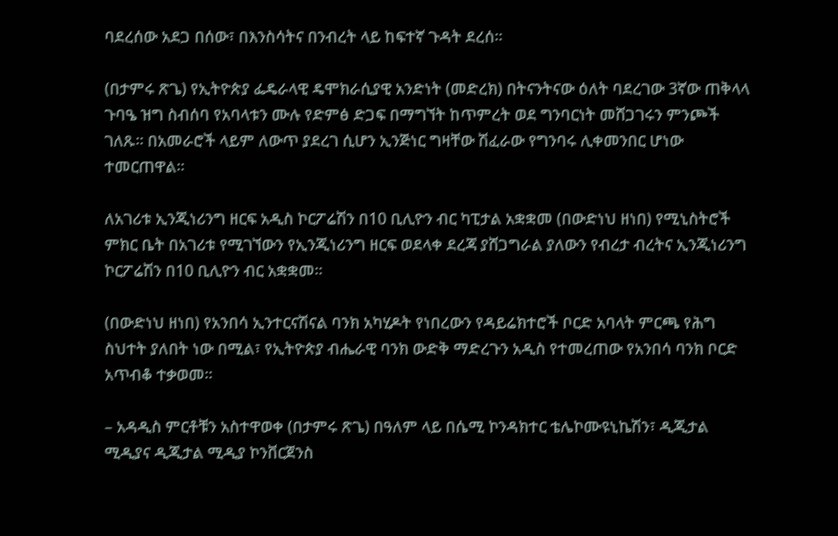ባደረሰው አደጋ በሰው፣ በእንስሳትና በንብረት ላይ ከፍተኛ ጉዳት ደረሰ፡፡

(በታምሩ ጽጌ) የኢትዮጵያ ፌዴራላዊ ዴሞክራሲያዊ አንድነት (መድረክ) በትናንትናው ዕለት ባደረገው 3ኛው ጠቅላላ ጉባዔ ዝግ ስብሰባ የአባላቱን ሙሉ የድምፅ ድጋፍ በማግኘት ከጥምረት ወደ ግንባርነት መሸጋገሩን ምንጮች ገለጹ፡፡ በአመራሮች ላይም ለውጥ ያደረገ ሲሆን ኢንጅነር ግዛቸው ሽፈራው የግንባሩ ሊቀመንበር ሆነው ተመርጠዋል፡፡

ለአገሪቱ ኢንጂነሪንግ ዘርፍ አዲስ ኮርፖሬሽን በ10 ቢሊዮን ብር ካፒታል አቋቋመ (በውድነህ ዘነበ) የሚኒስትሮች ምክር ቤት በአገሪቱ የሚገኘውን የኢንጂነሪንግ ዘርፍ ወደላቀ ደረጃ ያሸጋግራል ያለውን የብረታ ብረትና ኢንጂነሪንግ ኮርፖሬሽን በ10 ቢሊዮን ብር አቋቋመ፡፡

(በውድነህ ዘነበ) የአንበሳ ኢንተርናሽናል ባንክ አካሂዶት የነበረውን የዳይሬክተሮች ቦርድ አባላት ምርጫ የሕግ ስህተት ያለበት ነው በሚል፣ የኢትዮጵያ ብሔራዊ ባንክ ውድቅ ማድረጉን አዲስ የተመረጠው የአንበሳ ባንክ ቦርድ አጥብቆ ተቃወመ፡፡

– አዳዲስ ምርቶቹን አስተዋወቀ (በታምሩ ጽጌ) በዓለም ላይ በሴሚ ኮንዳክተር ቴሌኮሙዩኒኬሽን፣ ዲጂታል ሚዲያና ዲጂታል ሚዲያ ኮንቨርጀንስ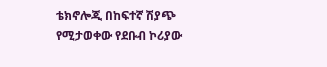ቴክኖሎጂ በከፍተኛ ሽያጭ የሚታወቀው የደቡብ ኮሪያው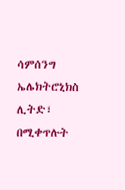ሳምሰንግ ኤሌክትሮኒክስ ሊትድ፣ በሚቀጥሉት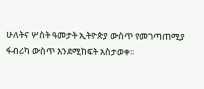ሁለትና ሦስት ዓመታት ኢትዮጵያ ውስጥ የመገጣጠሚያ ፋብሪካ ውስጥ እንደሚከፍት አስታወቀ፡፡